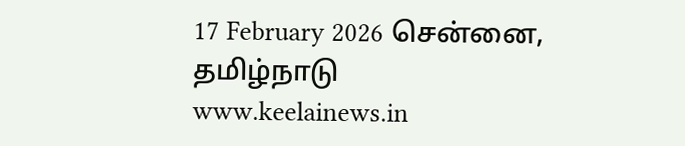17 February 2026 சென்னை, தமிழ்நாடு
www.keelainews.in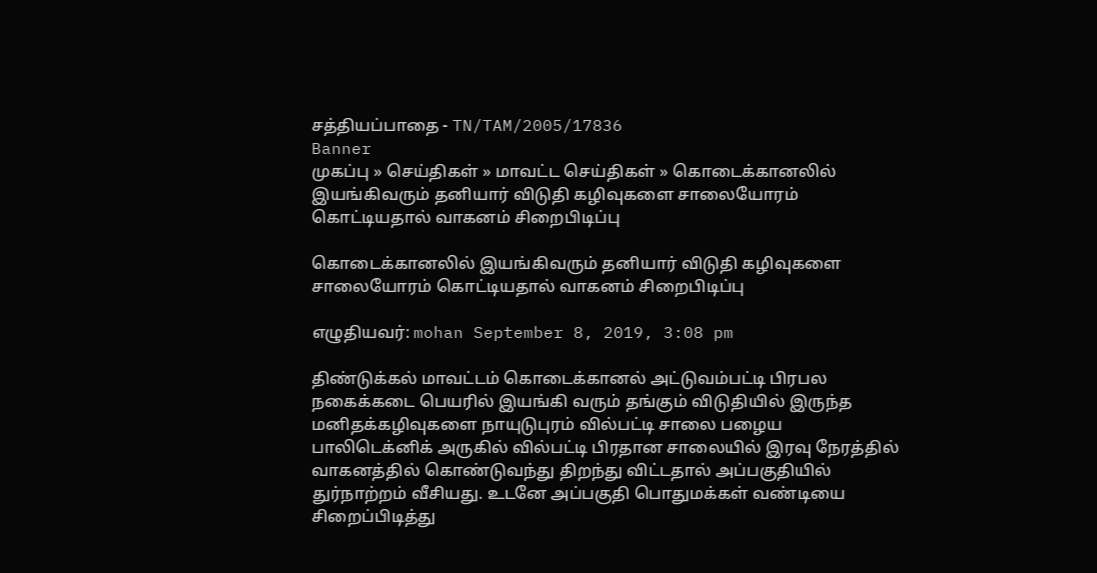சத்தியப்பாதை - TN/TAM/2005/17836
Banner
முகப்பு » செய்திகள் » மாவட்ட செய்திகள் » கொடைக்கானலில் இயங்கிவரும் தனியார் விடுதி கழிவுகளை சாலையோரம் கொட்டியதால் வாகனம் சிறைபிடிப்பு

கொடைக்கானலில் இயங்கிவரும் தனியார் விடுதி கழிவுகளை சாலையோரம் கொட்டியதால் வாகனம் சிறைபிடிப்பு

எழுதியவர்: mohan September 8, 2019, 3:08 pm

திண்டுக்கல் மாவட்டம் கொடைக்கானல் அட்டுவம்பட்டி பிரபல நகைக்கடை பெயரில் இயங்கி வரும் தங்கும் விடுதியில் இருந்த மனிதக்கழிவுகளை நாயுடுபுரம் வில்பட்டி சாலை பழைய பாலிடெக்னிக் அருகில் வில்பட்டி பிரதான சாலையில் இரவு நேரத்தில் வாகனத்தில் கொண்டுவந்து திறந்து விட்டதால் அப்பகுதியில் துர்நாற்றம் வீசியது. உடனே அப்பகுதி பொதுமக்கள் வண்டியை சிறைப்பிடித்து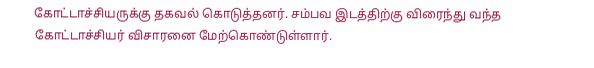கோட்டாச்சியருக்கு தகவல் கொடுத்தனர். சம்பவ இடத்திற்கு விரைந்து வந்த கோட்டாச்சியர் விசாரனை மேற்கொண்டுள்ளார்.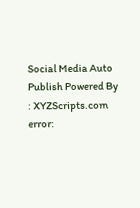Social Media Auto Publish Powered By : XYZScripts.com
error: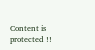Content is protected !!